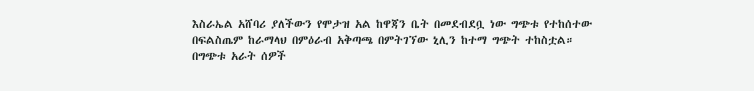እስራኤል አሸባሪ ያለችውን የሞታዝ አል ከዋጃን ቤት በመደብደቧ ነው ግጭቱ የተከሰተው
በፍልስጤም ከራማላህ በምዕራብ አቅጣጫ በምትገኘው ኒሊን ከተማ ግጭት ተከስቷል።
በግጭቱ አራት ሰዎች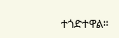ተጎድተዋል።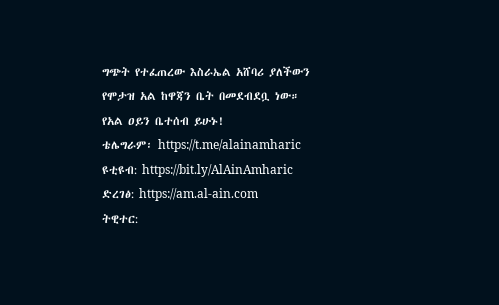ግጭት የተፈጠረው እስራኤል አሸባሪ ያለችውን የሞታዝ አል ከዋጃን ቤት በመደብደቧ ነው።
የአል ዐይን ቤተሰብ ይሁኑ!
ቴሌግራም፡ https://t.me/alainamharic
ዩቲዩብ: https://bit.ly/AlAinAmharic
ድረገፅ: https://am.al-ain.com
ትዊተር: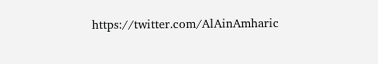https://twitter.com/AlAinAmharic